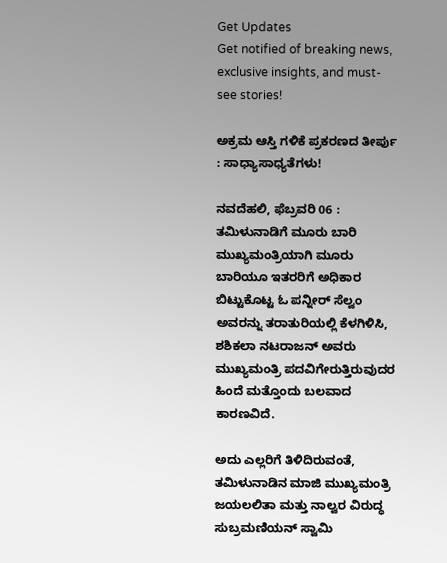Get Updates
Get notified of breaking news, exclusive insights, and must-see stories!

ಅಕ್ರಮ ಆಸ್ತಿ ಗಳಿಕೆ ಪ್ರಕರಣದ ತೀರ್ಪು : ಸಾಧ್ಯಾಸಾಧ್ಯತೆಗಳು!

ನವದೆಹಲಿ, ಫೆಬ್ರವರಿ 06 : ತಮಿಳುನಾಡಿಗೆ ಮೂರು ಬಾರಿ ಮುಖ್ಯಮಂತ್ರಿಯಾಗಿ ಮೂರು ಬಾರಿಯೂ ಇತರರಿಗೆ ಅಧಿಕಾರ ಬಿಟ್ಟುಕೊಟ್ಟ ಓ ಪನ್ನೀರ್ ಸೆಲ್ವಂ ಅವರನ್ನು ತರಾತುರಿಯಲ್ಲಿ ಕೆಳಗಿಳಿಸಿ, ಶಶಿಕಲಾ ನಟರಾಜನ್ ಅವರು ಮುಖ್ಯಮಂತ್ರಿ ಪದವಿಗೇರುತ್ತಿರುವುದರ ಹಿಂದೆ ಮತ್ತೊಂದು ಬಲವಾದ ಕಾರಣವಿದೆ.

ಅದು ಎಲ್ಲರಿಗೆ ತಿಳಿದಿರುವಂತೆ, ತಮಿಳುನಾಡಿನ ಮಾಜಿ ಮುಖ್ಯಮಂತ್ರಿ ಜಯಲಲಿತಾ ಮತ್ತು ನಾಲ್ವರ ವಿರುದ್ಧ ಸುಬ್ರಮಣಿಯನ್ ಸ್ವಾಮಿ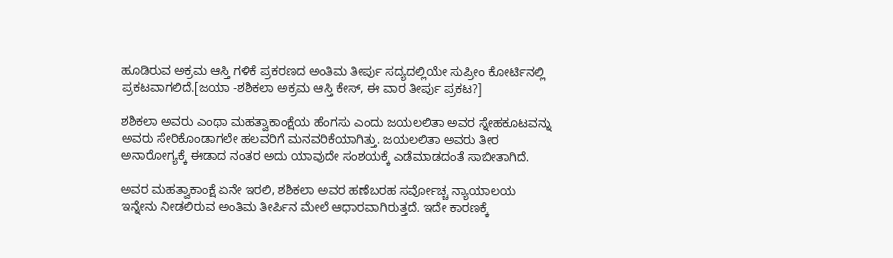ಹೂಡಿರುವ ಅಕ್ರಮ ಆಸ್ತಿ ಗಳಿಕೆ ಪ್ರಕರಣದ ಅಂತಿಮ ತೀರ್ಪು ಸದ್ಯದಲ್ಲಿಯೇ ಸುಪ್ರೀಂ ಕೋರ್ಟಿನಲ್ಲಿ ಪ್ರಕಟವಾಗಲಿದೆ.[ಜಯಾ -ಶಶಿಕಲಾ ಅಕ್ರಮ ಆಸ್ತಿ ಕೇಸ್, ಈ ವಾರ ತೀರ್ಪು ಪ್ರಕಟ?]

ಶಶಿಕಲಾ ಅವರು ಎಂಥಾ ಮಹತ್ವಾಕಾಂಕ್ಷೆಯ ಹೆಂಗಸು ಎಂದು ಜಯಲಲಿತಾ ಅವರ ಸ್ನೇಹಕೂಟವನ್ನು ಅವರು ಸೇರಿಕೊಂಡಾಗಲೇ ಹಲವರಿಗೆ ಮನವರಿಕೆಯಾಗಿತ್ತು. ಜಯಲಲಿತಾ ಅವರು ತೀರ ಅನಾರೋಗ್ಯಕ್ಕೆ ಈಡಾದ ನಂತರ ಅದು ಯಾವುದೇ ಸಂಶಯಕ್ಕೆ ಎಡೆಮಾಡದಂತೆ ಸಾಬೀತಾಗಿದೆ.

ಅವರ ಮಹತ್ವಾಕಾಂಕ್ಷೆ ಏನೇ ಇರಲಿ, ಶಶಿಕಲಾ ಅವರ ಹಣೆಬರಹ ಸರ್ವೋಚ್ಚ ನ್ಯಾಯಾಲಯ ಇನ್ನೇನು ನೀಡಲಿರುವ ಅಂತಿಮ ತೀರ್ಪಿನ ಮೇಲೆ ಆಧಾರವಾಗಿರುತ್ತದೆ. ಇದೇ ಕಾರಣಕ್ಕೆ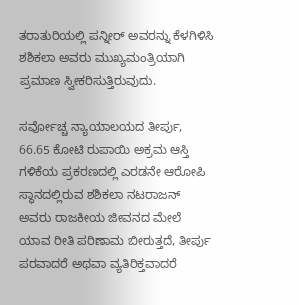ತರಾತುರಿಯಲ್ಲಿ ಪನ್ನೀರ್ ಅವರನ್ನು ಕೆಳಗಿಳಿಸಿ ಶಶಿಕಲಾ ಅವರು ಮುಖ್ಯಮಂತ್ರಿಯಾಗಿ ಪ್ರಮಾಣ ಸ್ವೀಕರಿಸುತ್ತಿರುವುದು.

ಸರ್ವೋಚ್ಚ ನ್ಯಾಯಾಲಯದ ತೀರ್ಪು, 66.65 ಕೋಟಿ ರುಪಾಯಿ ಅಕ್ರಮ ಆಸ್ತಿ ಗಳಿಕೆಯ ಪ್ರಕರಣದಲ್ಲಿ ಎರಡನೇ ಆರೋಪಿ ಸ್ಥಾನದಲ್ಲಿರುವ ಶಶಿಕಲಾ ನಟರಾಜನ್ ಅವರು ರಾಜಕೀಯ ಜೀವನದ ಮೇಲೆ ಯಾವ ರೀತಿ ಪರಿಣಾಮ ಬೀರುತ್ತದೆ, ತೀರ್ಪು ಪರವಾದರೆ ಅಥವಾ ವ್ಯತಿರಿಕ್ತವಾದರೆ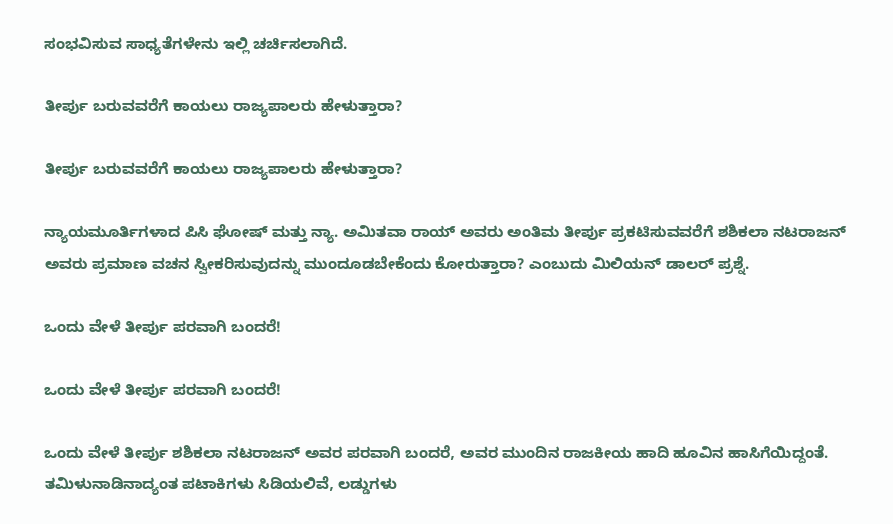ಸಂಭವಿಸುವ ಸಾಧ್ಯತೆಗಳೇನು ಇಲ್ಲಿ ಚರ್ಚಿಸಲಾಗಿದೆ.

ತೀರ್ಪು ಬರುವವರೆಗೆ ಕಾಯಲು ರಾಜ್ಯಪಾಲರು ಹೇಳುತ್ತಾರಾ?

ತೀರ್ಪು ಬರುವವರೆಗೆ ಕಾಯಲು ರಾಜ್ಯಪಾಲರು ಹೇಳುತ್ತಾರಾ?

ನ್ಯಾಯಮೂರ್ತಿಗಳಾದ ಪಿಸಿ ಘೋಷ್ ಮತ್ತು ನ್ಯಾ. ಅಮಿತವಾ ರಾಯ್ ಅವರು ಅಂತಿಮ ತೀರ್ಪು ಪ್ರಕಟಿಸುವವರೆಗೆ ಶಶಿಕಲಾ ನಟರಾಜನ್ ಅವರು ಪ್ರಮಾಣ ವಚನ ಸ್ವೀಕರಿಸುವುದನ್ನು ಮುಂದೂಡಬೇಕೆಂದು ಕೋರುತ್ತಾರಾ? ಎಂಬುದು ಮಿಲಿಯನ್ ಡಾಲರ್ ಪ್ರಶ್ನೆ.

ಒಂದು ವೇಳೆ ತೀರ್ಪು ಪರವಾಗಿ ಬಂದರೆ!

ಒಂದು ವೇಳೆ ತೀರ್ಪು ಪರವಾಗಿ ಬಂದರೆ!

ಒಂದು ವೇಳೆ ತೀರ್ಪು ಶಶಿಕಲಾ ನಟರಾಜನ್ ಅವರ ಪರವಾಗಿ ಬಂದರೆ, ಅವರ ಮುಂದಿನ ರಾಜಕೀಯ ಹಾದಿ ಹೂವಿನ ಹಾಸಿಗೆಯಿದ್ದಂತೆ. ತಮಿಳುನಾಡಿನಾದ್ಯಂತ ಪಟಾಕಿಗಳು ಸಿಡಿಯಲಿವೆ, ಲಡ್ಡುಗಳು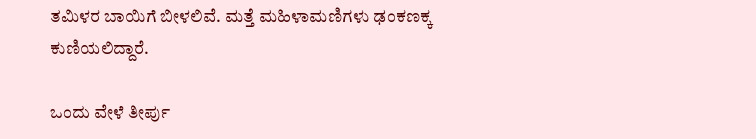ತಮಿಳರ ಬಾಯಿಗೆ ಬೀಳಲಿವೆ. ಮತ್ತೆ ಮಹಿಳಾಮಣಿಗಳು ಢಂಕಣಕ್ಕ ಕುಣಿಯಲಿದ್ದಾರೆ.

ಒಂದು ವೇಳೆ ತೀರ್ಪು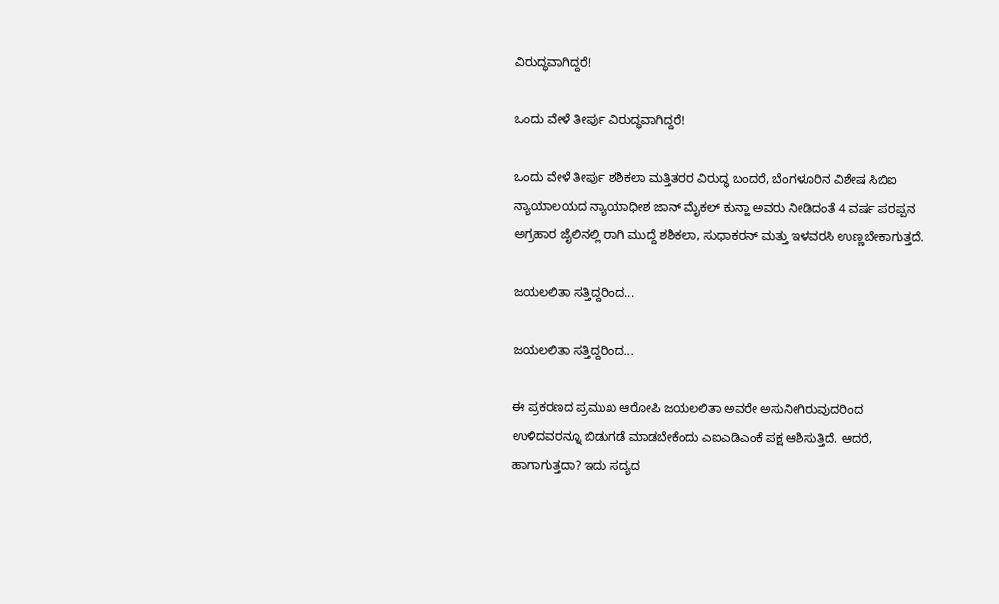ವಿರುದ್ಧವಾಗಿದ್ದರೆ!

ಒಂದು ವೇಳೆ ತೀರ್ಪು ವಿರುದ್ಧವಾಗಿದ್ದರೆ!

ಒಂದು ವೇಳೆ ತೀರ್ಪು ಶಶಿಕಲಾ ಮತ್ತಿತರರ ವಿರುದ್ಧ ಬಂದರೆ, ಬೆಂಗಳೂರಿನ ವಿಶೇಷ ಸಿಬಿಐ ನ್ಯಾಯಾಲಯದ ನ್ಯಾಯಾಧೀಶ ಜಾನ್ ಮೈಕಲ್ ಕುನ್ಹಾ ಅವರು ನೀಡಿದಂತೆ 4 ವರ್ಷ ಪರಪ್ಪನ ಅಗ್ರಹಾರ ಜೈಲಿನಲ್ಲಿ ರಾಗಿ ಮುದ್ದೆ ಶಶಿಕಲಾ, ಸುಧಾಕರನ್ ಮತ್ತು ಇಳವರಸಿ ಉಣ್ಣಬೇಕಾಗುತ್ತದೆ.

ಜಯಲಲಿತಾ ಸತ್ತಿದ್ದರಿಂದ...

ಜಯಲಲಿತಾ ಸತ್ತಿದ್ದರಿಂದ...

ಈ ಪ್ರಕರಣದ ಪ್ರಮುಖ ಆರೋಪಿ ಜಯಲಲಿತಾ ಅವರೇ ಅಸುನೀಗಿರುವುದರಿಂದ ಉಳಿದವರನ್ನೂ ಬಿಡುಗಡೆ ಮಾಡಬೇಕೆಂದು ಎಐಎಡಿಎಂಕೆ ಪಕ್ಷ ಆಶಿಸುತ್ತಿದೆ. ಆದರೆ, ಹಾಗಾಗುತ್ತದಾ? ಇದು ಸದ್ಯದ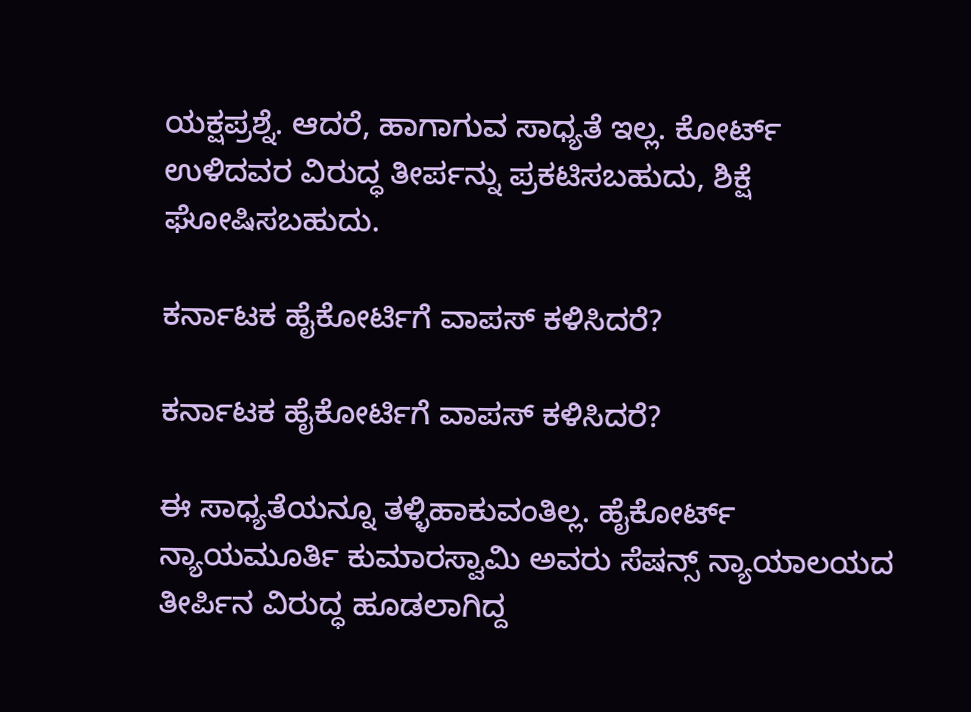ಯಕ್ಷಪ್ರಶ್ನೆ. ಆದರೆ, ಹಾಗಾಗುವ ಸಾಧ್ಯತೆ ಇಲ್ಲ. ಕೋರ್ಟ್ ಉಳಿದವರ ವಿರುದ್ಧ ತೀರ್ಪನ್ನು ಪ್ರಕಟಿಸಬಹುದು, ಶಿಕ್ಷೆ ಘೋಷಿಸಬಹುದು.

ಕರ್ನಾಟಕ ಹೈಕೋರ್ಟಿಗೆ ವಾಪಸ್ ಕಳಿಸಿದರೆ?

ಕರ್ನಾಟಕ ಹೈಕೋರ್ಟಿಗೆ ವಾಪಸ್ ಕಳಿಸಿದರೆ?

ಈ ಸಾಧ್ಯತೆಯನ್ನೂ ತಳ್ಳಿಹಾಕುವಂತಿಲ್ಲ. ಹೈಕೋರ್ಟ್ ನ್ಯಾಯಮೂರ್ತಿ ಕುಮಾರಸ್ವಾಮಿ ಅವರು ಸೆಷನ್ಸ್ ನ್ಯಾಯಾಲಯದ ತೀರ್ಪಿನ ವಿರುದ್ಧ ಹೂಡಲಾಗಿದ್ದ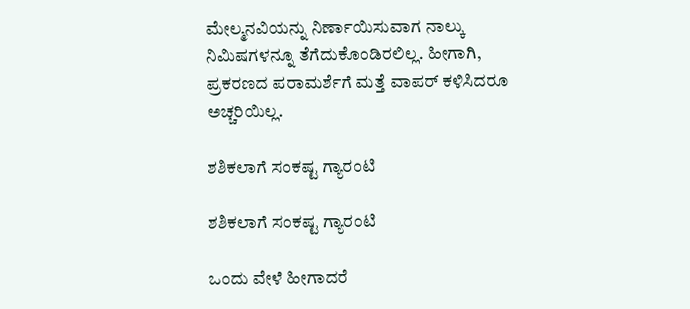ಮೇಲ್ಮನವಿಯನ್ನು ನಿರ್ಣಾಯಿಸುವಾಗ ನಾಲ್ಕು ನಿಮಿಷಗಳನ್ನೂ ತೆಗೆದುಕೊಂಡಿರಲಿಲ್ಲ. ಹೀಗಾಗಿ, ಪ್ರಕರಣದ ಪರಾಮರ್ಶೆಗೆ ಮತ್ತೆ ವಾಪರ್ ಕಳಿಸಿದರೂ ಅಚ್ಚರಿಯಿಲ್ಲ.

ಶಶಿಕಲಾಗೆ ಸಂಕಷ್ಟ ಗ್ಯಾರಂಟಿ

ಶಶಿಕಲಾಗೆ ಸಂಕಷ್ಟ ಗ್ಯಾರಂಟಿ

ಒಂದು ವೇಳೆ ಹೀಗಾದರೆ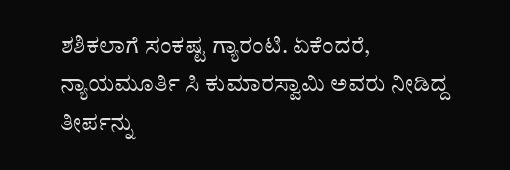ಶಶಿಕಲಾಗೆ ಸಂಕಷ್ಟ ಗ್ಯಾರಂಟಿ. ಏಕೆಂದರೆ, ನ್ಯಾಯಮೂರ್ತಿ ಸಿ ಕುಮಾರಸ್ವಾಮಿ ಅವರು ನೀಡಿದ್ದ ತೀರ್ಪನ್ನು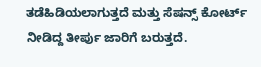ತಡೆಹಿಡಿಯಲಾಗುತ್ತದೆ ಮತ್ತು ಸೆಷನ್ಸ್ ಕೋರ್ಟ್ ನೀಡಿದ್ದ ತೀರ್ಪು ಜಾರಿಗೆ ಬರುತ್ತದೆ.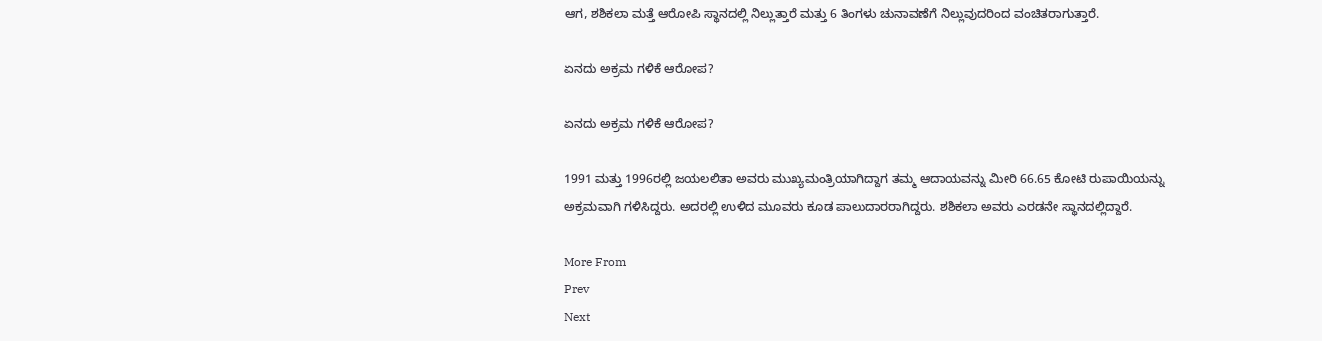ಆಗ, ಶಶಿಕಲಾ ಮತ್ತೆ ಆರೋಪಿ ಸ್ಥಾನದಲ್ಲಿ ನಿಲ್ಲುತ್ತಾರೆ ಮತ್ತು 6 ತಿಂಗಳು ಚುನಾವಣೆಗೆ ನಿಲ್ಲುವುದರಿಂದ ವಂಚಿತರಾಗುತ್ತಾರೆ.

ಏನದು ಅಕ್ರಮ ಗಳಿಕೆ ಆರೋಪ?

ಏನದು ಅಕ್ರಮ ಗಳಿಕೆ ಆರೋಪ?

1991 ಮತ್ತು 1996ರಲ್ಲಿ ಜಯಲಲಿತಾ ಅವರು ಮುಖ್ಯಮಂತ್ರಿಯಾಗಿದ್ದಾಗ ತಮ್ಮ ಆದಾಯವನ್ನು ಮೀರಿ 66.65 ಕೋಟಿ ರುಪಾಯಿಯನ್ನು ಅಕ್ರಮವಾಗಿ ಗಳಿಸಿದ್ದರು. ಅದರಲ್ಲಿ ಉಳಿದ ಮೂವರು ಕೂಡ ಪಾಲುದಾರರಾಗಿದ್ದರು. ಶಶಿಕಲಾ ಅವರು ಎರಡನೇ ಸ್ಥಾನದಲ್ಲಿದ್ದಾರೆ.

More From
Prev
Next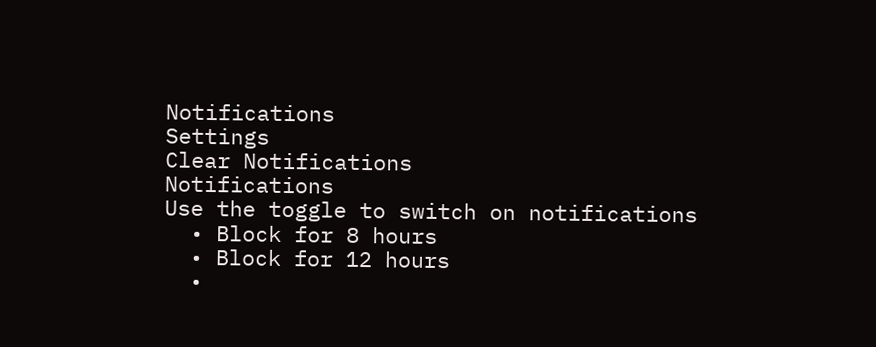Notifications
Settings
Clear Notifications
Notifications
Use the toggle to switch on notifications
  • Block for 8 hours
  • Block for 12 hours
  •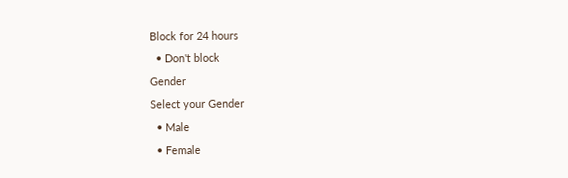Block for 24 hours
  • Don't block
Gender
Select your Gender
  • Male
  • Female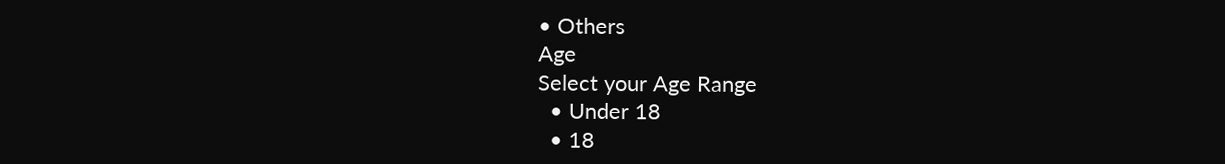• Others
Age
Select your Age Range
  • Under 18
  • 18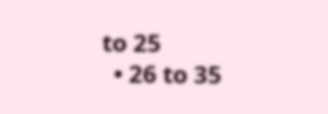to 25
  • 26 to 35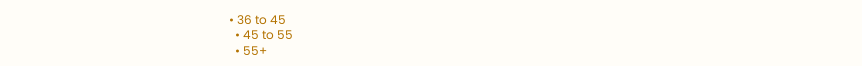• 36 to 45
  • 45 to 55
  • 55+